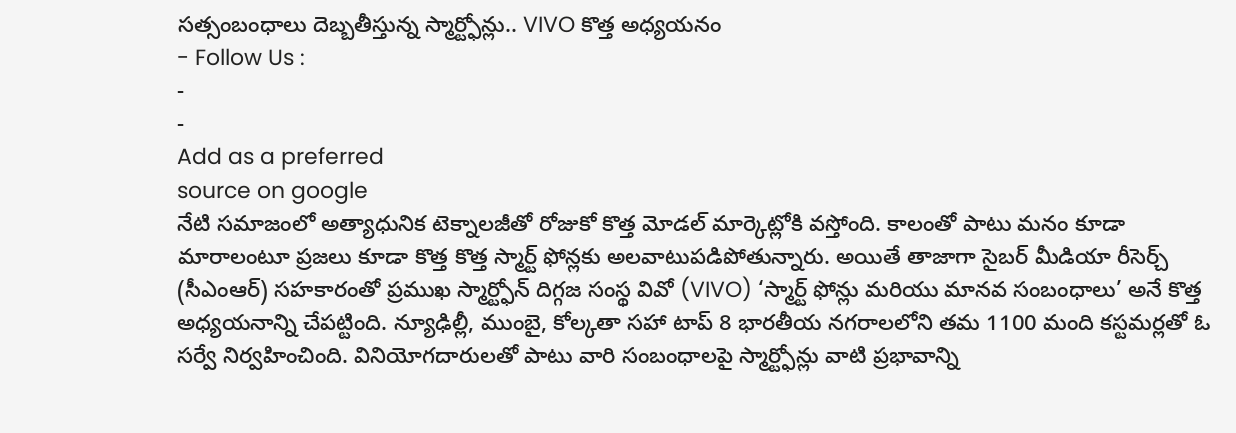సత్సంబంధాలు దెబ్బతీస్తున్న స్మార్ట్ఫోన్లు.. VIVO కొత్త అధ్యయనం
- Follow Us :
-
-
Add as a preferred
source on google
నేటి సమాజంలో అత్యాధునిక టెక్నాలజీతో రోజుకో కొత్త మోడల్ మార్కెట్లోకి వస్తోంది. కాలంతో పాటు మనం కూడా మారాలంటూ ప్రజలు కూడా కొత్త కొత్త స్మార్ట్ ఫోన్లకు అలవాటుపడిపోతున్నారు. అయితే తాజాగా సైబర్ మీడియా రీసెర్చ్ (సీఎంఆర్) సహకారంతో ప్రముఖ స్మార్ట్ఫోన్ దిగ్గజ సంస్థ వివో (VIVO) ‘స్మార్ట్ ఫోన్లు మరియు మానవ సంబంధాలు’ అనే కొత్త అధ్యయనాన్ని చేపట్టింది. న్యూఢిల్లీ, ముంబై, కోల్కతా సహా టాప్ 8 భారతీయ నగరాలలోని తమ 1100 మంది కస్టమర్లతో ఓ సర్వే నిర్వహించింది. వినియోగదారులతో పాటు వారి సంబంధాలపై స్మార్ట్ఫోన్లు వాటి ప్రభావాన్ని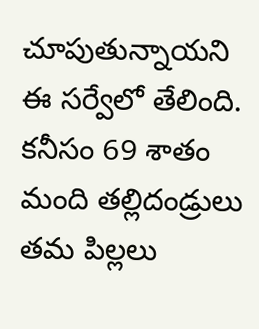చూపుతున్నాయని ఈ సర్వేలో తేలింది. కనీసం 69 శాతం మంది తల్లిదండ్రులు తమ పిల్లలు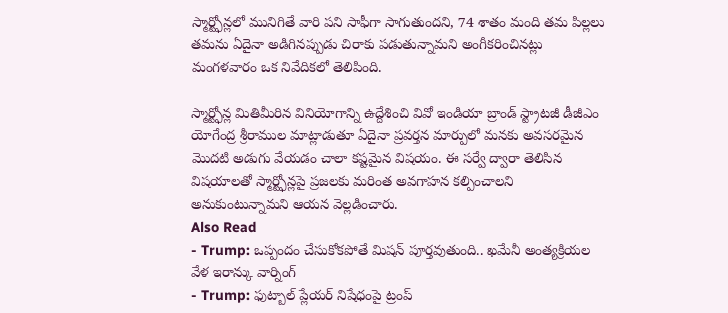స్మార్ట్ఫోన్లలో మునిగితే వారి పని సాఫీగా సాగుతుందని, 74 శాతం మంది తమ పిల్లలు తమను ఏదైనా అడిగినప్పుడు చిరాకు పడుతున్నామని అంగీకరించినట్లు మంగళవారం ఒక నివేదికలో తెలిపింది.

స్మార్ట్ఫోన్ల మితిమీరిన వినియోగాన్ని ఉద్దేశించి వివో ఇండియా బ్రాండ్ స్ట్రాటజీ డీజీఎం యోగేంద్ర శ్రీరాముల మాట్లాడుతూ ఏదైనా ప్రవర్తన మార్పులో మనకు అవసరమైన మొదటి అడుగు వేయడం చాలా కష్టమైన విషయం. ఈ సర్వే ద్వారా తెలిసిన విషయాలతో స్మార్ట్ఫోన్లపై ప్రజలకు మరింత అవగాహన కల్పించాలని అనుకుంటున్నామని ఆయన వెల్లడించారు.
Also Read
- Trump: ఒప్పందం చేసుకోకపోతే మిషన్ పూర్తవుతుంది.. ఖమేనీ అంత్యక్రియల వేళ ఇరాన్కు వార్నింగ్
- Trump: ఫుట్బాల్ ప్లేయర్ నిషేధంపై ట్రంప్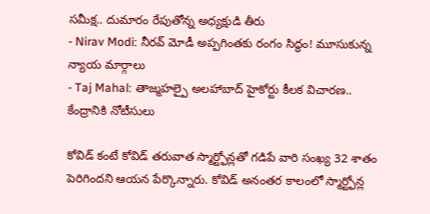సమీక్ష.. దుమారం రేపుతోన్న అధ్యక్షుడి తీరు
- Nirav Modi: నీరవ్ మోడీ అప్పగింతకు రంగం సిద్ధం! మూసుకున్న న్యాయ మార్గాలు
- Taj Mahal: తాజ్మహల్పై అలహాబాద్ హైకోర్టు కీలక విచారణ.. కేంద్రానికి నోటీసులు

కోవిడ్ కంటే కోవిడ్ తరువాత స్మార్ట్ఫోన్లతో గడిపే వారి సంఖ్య 32 శాతం పెరిగిందని ఆయన పేర్కొన్నారు. కోవిడ్ అనంతర కాలంలో స్మార్ట్ఫోన్ల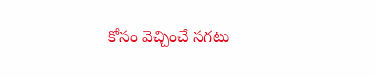కోసం వెచ్చించే సగటు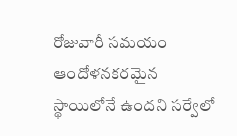రోజువారీ సమయం ఆందోళనకరమైన స్థాయిలోనే ఉందని సర్వేలో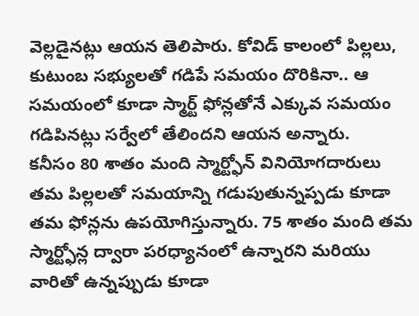వెల్లడైనట్లు ఆయన తెలిపారు. కోవిడ్ కాలంలో పిల్లలు, కుటుంబ సభ్యులతో గడిపే సమయం దొరికినా.. ఆ సమయంలో కూడా స్మార్ట్ ఫోన్లతోనే ఎక్కువ సమయం గడిపినట్లు సర్వేలో తేలిందని ఆయన అన్నారు.
కనీసం 80 శాతం మంది స్మార్ట్ఫోన్ వినియోగదారులు తమ పిల్లలతో సమయాన్ని గడుపుతున్నప్పడు కూడా తమ ఫోన్లను ఉపయోగిస్తున్నారు. 75 శాతం మంది తమ స్మార్ట్ఫోన్ల ద్వారా పరధ్యానంలో ఉన్నారని మరియు వారితో ఉన్నప్పుడు కూడా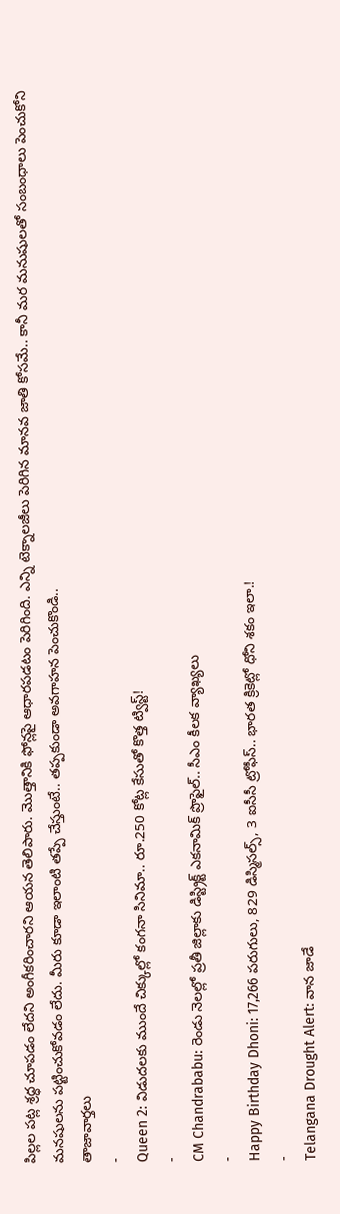పిల్లల పట్ల శ్రద్ధ చూపడం లేదని అంగీకరించారని ఆయన తెలిపారు. మొత్తానికి ఫోన్లపై ఆధారపడటం పెరిగింది. ఎన్ని టెక్నాలజీలు పెరిగిన మానవ జాతి కోసమే.. కానీ మర మనుషులతో సంబంధాలు పెంచుకోని మనషులను పట్టించుకోవడం లేదు. మీరు కూడా ఇలాంటి తప్పే చేస్తుంటే.. తప్పకుండా అవగాహన పెంచుకొండి..
తాజావార్తలు
-
Queen 2: విడుదలకు ముందే చిక్కుల్లో కంగనా సినిమా.. రూ.250 కోట్ల కేసుతో కొత్త ట్విస్ట్!
-
CM Chandrababu: రెండు నెలల్లో ప్రతీ జిల్లాకు డిస్ట్రిక్ట్ ఎకనామిక్ ప్రొఫైల్.. సీఎం కీలక వ్యాఖ్యలు
-
Happy Birthday Dhoni: 17,266 పరుగులు, 829 డిస్మిసల్స్, 3 ఐసీసీ ట్రోఫీస్.. భారత క్రికెట్లో ధోని శకం ఇలా.!
-
Telangana Drought Alert: వాన జాడే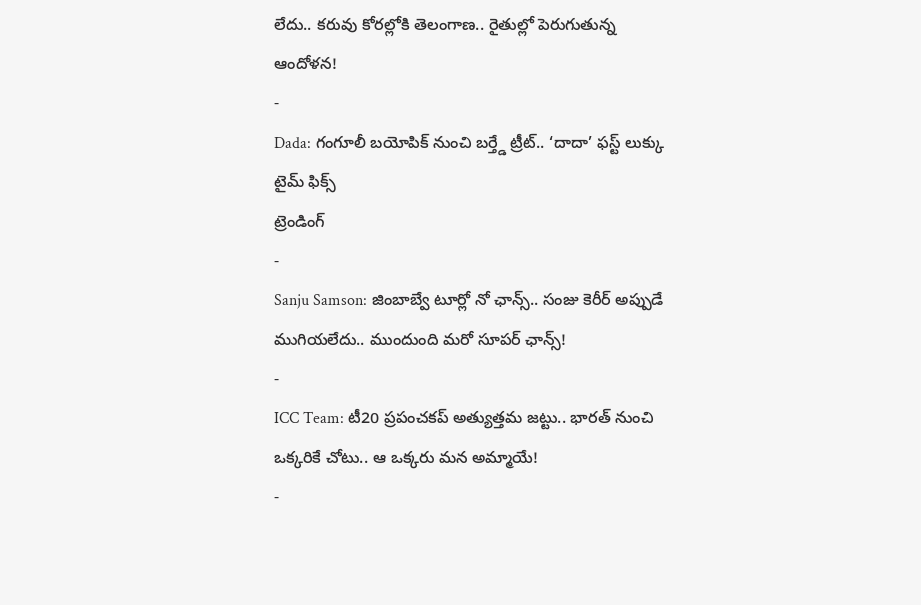లేదు.. కరువు కోరల్లోకి తెలంగాణ.. రైతుల్లో పెరుగుతున్న ఆందోళన!
-
Dada: గంగూలీ బయోపిక్ నుంచి బర్త్డే ట్రీట్.. ‘దాదా’ ఫస్ట్ లుక్కు టైమ్ ఫిక్స్
ట్రెండింగ్
-
Sanju Samson: జింబాబ్వే టూర్లో నో ఛాన్స్.. సంజు కెరీర్ అప్పుడే ముగియలేదు.. ముందుంది మరో సూపర్ ఛాన్స్!
-
ICC Team: టీ20 ప్రపంచకప్ అత్యుత్తమ జట్టు.. భారత్ నుంచి ఒక్కరికే చోటు.. ఆ ఒక్కరు మన అమ్మాయే!
-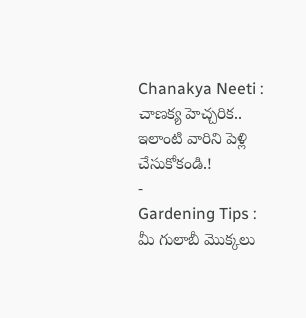Chanakya Neeti : చాణక్య హెచ్చరిక.. ఇలాంటి వారిని పెళ్లి చేసుకోకండి.!
-
Gardening Tips : మీ గులాబీ మొక్కలు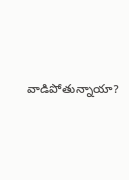వాడిపోతున్నాయా?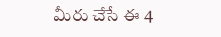మీరు చేసే ఈ 4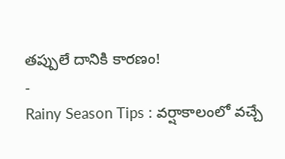తప్పులే దానికి కారణం!
-
Rainy Season Tips : వర్షాకాలంలో వచ్చే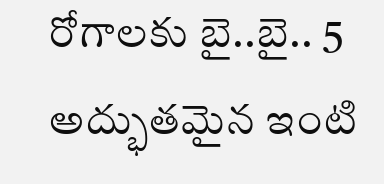రోగాలకు బై..బై.. 5 అద్భుతమైన ఇంటి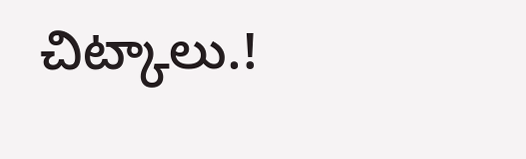చిట్కాలు.!